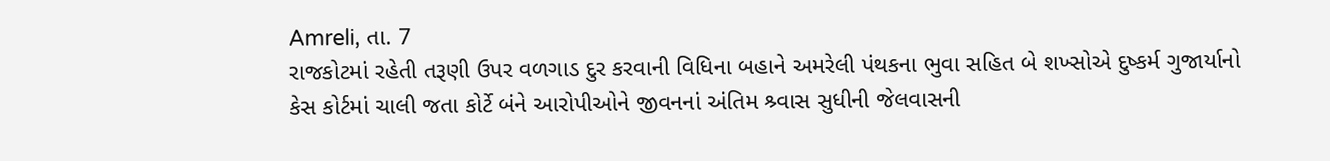Amreli, તા. 7
રાજકોટમાં રહેતી તરૂણી ઉપર વળગાડ દુર કરવાની વિધિના બહાને અમરેલી પંથકના ભુવા સહિત બે શખ્સોએ દુષ્કર્મ ગુજાર્યાનો કેસ કોર્ટમાં ચાલી જતા કોર્ટે બંને આરોપીઓને જીવનનાં અંતિમ શ્ર્વાસ સુધીની જેલવાસની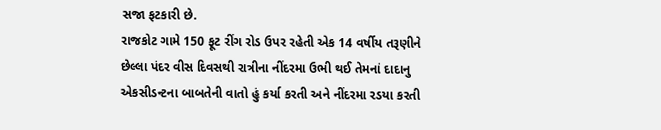સજા ફટકારી છે.
રાજકોટ ગામે 150 ફૂટ રીંગ રોડ ઉપર રહેતી એક 14 વર્ષીય તરૂણીને છેલ્લા પંદર વીસ દિવસથી રાત્રીના નીંદરમા ઉભી થઈ તેમનાં દાદાનુ એકસીડન્ટના બાબતેની વાતો હું કર્યા કરતી અને નીંદરમા રડયા કરતી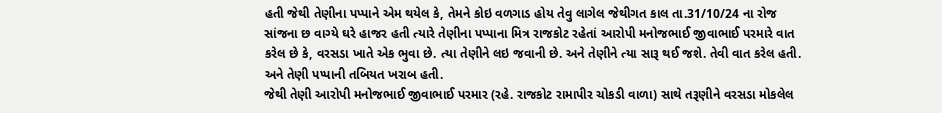હતી જેથી તેણીના પપ્પાને એમ થયેલ કે, તેમને કોઇ વળગાડ હોય તેવુ લાગેલ જેથીગત કાલ તા.31/10/24 ના રોજ સાંજના છ વાગ્યે ઘરે હાજર હતી ત્યારે તેણીના પપ્પાના મિત્ર રાજકોટ રહેતાં આરોપી મનોજભાઈ જીવાભાઈ પરમારે વાત કરેલ છે કે, વરસડા ખાતે એક ભુવા છે. ત્યા તેણીને લઇ જવાની છે. અને તેણીને ત્યા સારૂ થઈ જશે. તેવી વાત કરેલ હતી. અને તેણી પપ્પાની તબિયત ખરાબ હતી.
જેથી તેણી આરોપી મનોજભાઈ જીવાભાઈ પરમાર (રહે. રાજકોટ રામાપીર ચોકડી વાળા) સાથે તરૂણીને વરસડા મોકલેલ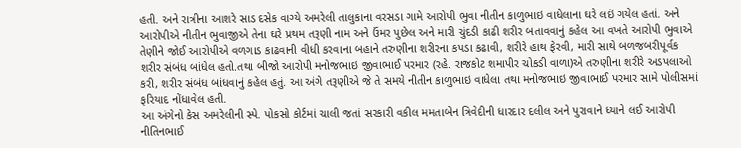હતી. અને રાત્રીના આશરે સાડ દસેક વાગ્યે અમરેલી તાલુકાના વરસડા ગામે આરોપી ભુવા નીતીન કાળુભાઇ વાધેલાના ઘરે લઇં ગયેલ હતાં. અને આરોપીએ નીતીન ભુવાજીએ તેના ઘરે પ્રથમ તરૂણી નામ અને ઉંમર પુછેલ અને મારી ચુંદડી કાઢી શરીર બતાવવાનું કહેલ આ વખતે આરોપી ભુવાએ તેણીને જોઈ આરોપીએ વળગાડ કાઢવાની વીધી કરવાના બહાને તરુણીના શરીરના કપડા કઢાવી, શરીરે હાથ ફેરવી, મારી સાથે બળજબરીપૂર્વક શરીર સંબંધ બાંધેલ હતો.તથા બીજો આરોપી મનોજભાઇ જીવાભાઈ પરમાર (રહે. રાજકોટ શમાપીર ચોકડી વાળા)એ તરુણીના શરીરે અડપલાઓ કરી, શરીર સંબંધ બાંધવાનું કહેલ હતું. આ અંગે તરૂણીએ જે તે સમયે નીતીન કાળુભાઇ વાધેલા તથા મનોજભાઇ જીવાભાઈ પરમાર સામે પોલીસમાં ફરિયાદ નોંધાવેલ હતી.
આ અંગેનો કેસ અમરેલીની સ્પે. પોકસો કોર્ટમાં ચાલી જતાં સરકારી વકીલ મમતાબેન ત્રિવેદીની ધારદાર દલીલ અને પુરાવાને ધ્યાને લઈ આરોપી નીતિનભાઈ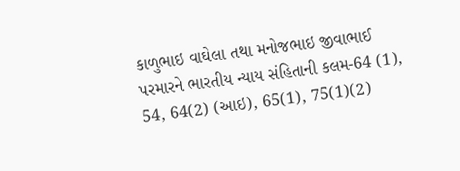કાળુભાઇ વાઘેલા તથા મનોજભાઇ જીવાભાઈ પરમારને ભારતીય ન્યાય સંહિતાની કલમ-64 (1), 54, 64(2) (આઇ), 65(1), 75(1)(2)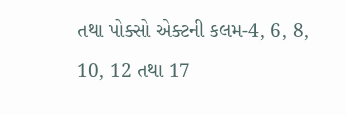તથા પોક્સો એક્ટની કલમ-4, 6, 8, 10, 12 તથા 17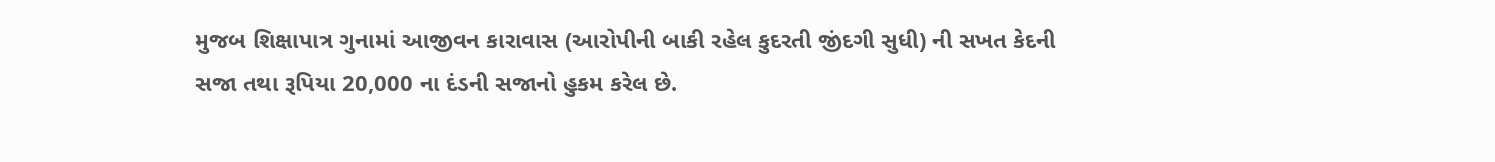મુજબ શિક્ષાપાત્ર ગુનામાં આજીવન કારાવાસ (આરોપીની બાકી રહેલ કુદરતી જીંદગી સુધી) ની સખત કેદની સજા તથા રૂપિયા 20,000 ના દંડની સજાનો હુકમ કરેલ છે.